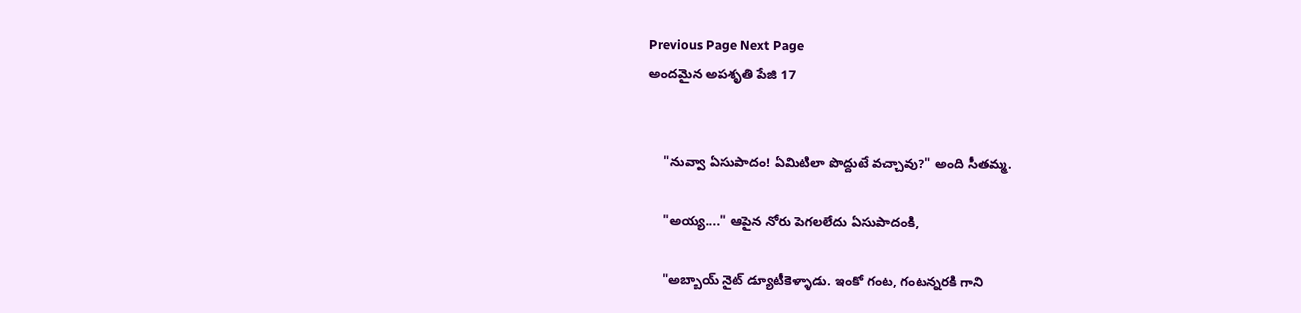Previous Page Next Page
అందమైన అపశృతి పేజి 17


    "నువ్వా ఏసుపాదం! ఏమిటిలా పొద్దుటే వచ్చావు?" అంది సీతమ్మ.

    "అయ్య...." ఆపైన నోరు పెగలలేదు ఏసుపాదంకి,

    "అబ్బాయ్ నైట్ డ్యూటీకెళ్ళాడు. ఇంకో గంట, గంటన్నరకి గాని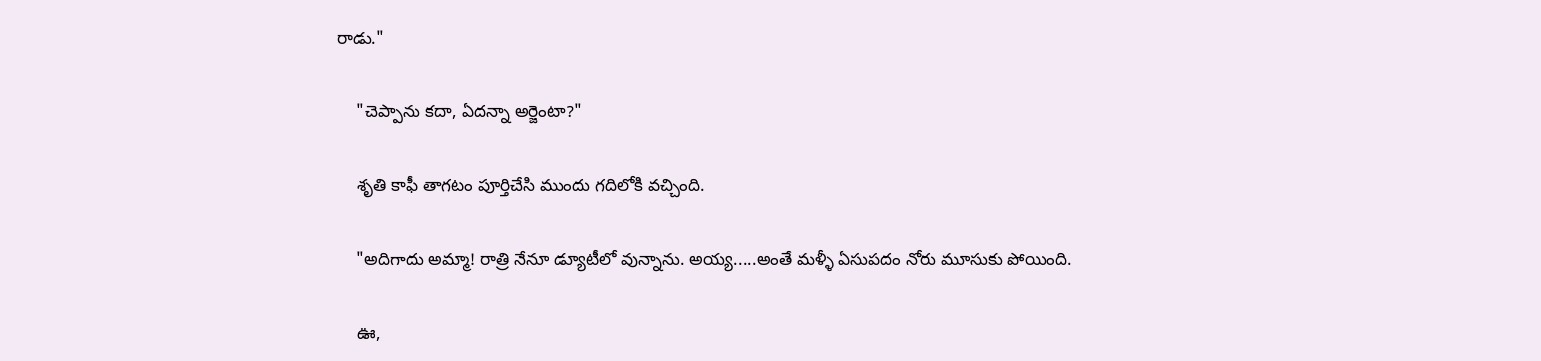రాడు."

    "చెప్పాను కదా, ఏదన్నా అర్జెంటా?"

    శృతి కాఫీ తాగటం పూర్తిచేసి ముందు గదిలోకి వచ్చింది.

    "అదిగాదు అమ్మా! రాత్రి నేనూ డ్యూటీలో వున్నాను. అయ్య.....అంతే మళ్ళీ ఏసుపదం నోరు మూసుకు పోయింది.

    ఊ,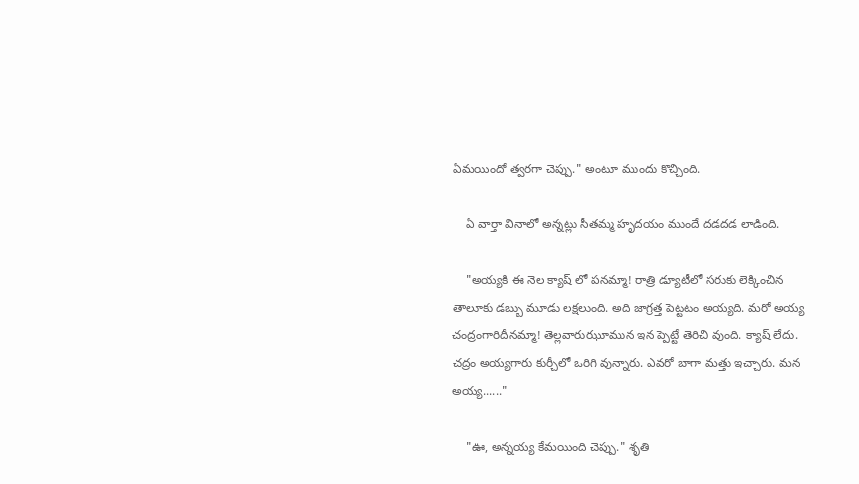ఏమయిందో త్వరగా చెప్పు." అంటూ ముందు కొచ్చింది.

    ఏ వార్తా వినాలో అన్నట్లు సీతమ్మ హృదయం ముందే దడదడ లాడింది.

    "అయ్యకి ఈ నెల క్యాష్ లో పనమ్మా! రాత్రి డ్యూటీలో సరుకు లెక్కించిన తాలూకు డబ్బు మూడు లక్షలుంది. అది జాగ్రత్త పెట్టటం అయ్యది. మరో అయ్య చంద్రంగారిదీనమ్మా! తెల్లవారుఝూమున ఇన ప్పెట్టే తెరిచి వుంది. క్యాష్ లేదు. చద్రం అయ్యగారు కుర్చీలో ఒరిగి వున్నారు. ఎవరో బాగా మత్తు ఇచ్చారు. మన అయ్య......"

    "ఊ, అన్నయ్య కేమయింది చెప్పు." శృతి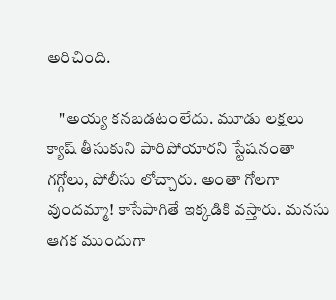అరిచింది.

    "అయ్య కనబడటంలేదు. మూడు లక్షలు క్యాష్ తీసుకుని పారిపోయారని స్టేషనంతా గగ్గోలు, పోలీసు లోచ్చారు. అంతా గోలగా వుందమ్మా! కాసేపాగితే ఇక్కడికి వస్తారు. మనసు ఆగక ముందుగా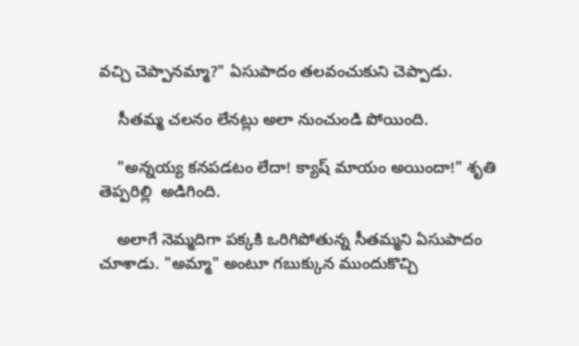వచ్చి చెప్పానమ్మా?" ఏసుపాదం తలవంచుకుని చెప్పాడు.

    సీతమ్మ చలనం లేనట్లు అలా నుంచుండి పోయింది.

    "అన్నయ్య కనపడటం లేదా! క్యాష్ మాయం అయిందా!" శృతి తెప్పరిల్లి  అడిగింది.

    అలాగే నెమ్మదిగా పక్కకి ఒరిగిపోతున్న సీతమ్మని ఏసుపాదం చూశాడు. "అమ్మా" అంటూ గబుక్కున ముందుకొచ్చి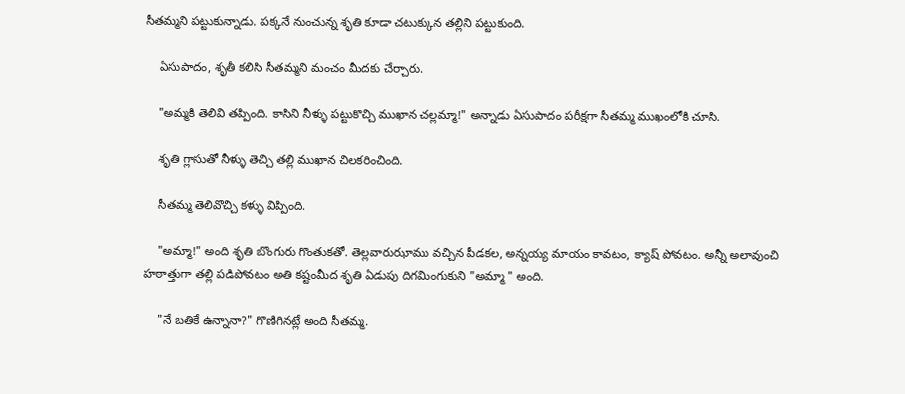సీతమ్మని పట్టుకున్నాడు. పక్కనే నుంచున్న శృతి కూడా చటుక్కున తల్లిని పట్టుకుంది.

    ఏసుపాదం, శృతీ కలిసి సీతమ్మని మంచం మీదకు చేర్చారు.

    "అమ్మకి తెలివి తప్పింది. కాసిని నీళ్ళు పట్టుకొచ్చి ముఖాన చల్లమ్మా!" అన్నాడు ఏసుపాదం పరీక్షగా సీతమ్మ ముఖంలోకి చూసి.

    శృతి గ్లాసుతో నీళ్ళు తెచ్చి తల్లి ముఖాన చిలకరించింది.

    సీతమ్మ తెలివొచ్చి కళ్ళు విప్పింది.

    "అమ్మా!" అంది శృతి బొంగురు గొంతుకతో. తెల్లవారుఝాము వచ్చిన పీడకల, అన్నయ్య మాయం కావటం, క్యాష్ పోవటం. అన్నీ అలావుంచి హఠాత్తుగా తల్లి పడిపోవటం అతి కష్టంమీద శృతి ఏడుపు దిగమింగుకుని "అమ్మా " అంది.

    "నే బతికే ఉన్నానా?" గొణిగినట్లే అంది సీతమ్మ.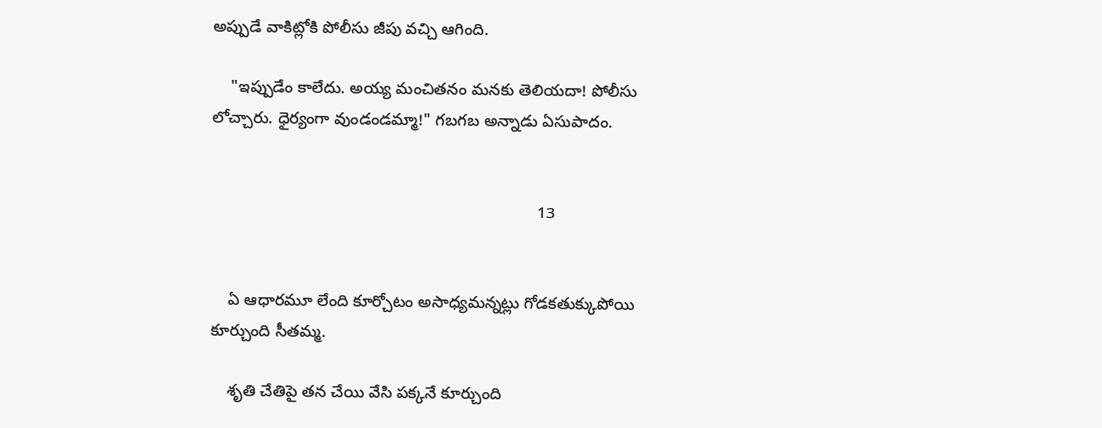అప్పుడే వాకిట్లోకి పోలీసు జీపు వచ్చి ఆగింది.

    "ఇప్పుడేం కాలేదు. అయ్య మంచితనం మనకు తెలియదా! పోలీసు లోచ్చారు. ధైర్యంగా వుండండమ్మా!" గబగబ అన్నాడు ఏసుపాదం.


                                                                        13


    ఏ ఆధారమూ లేంది కూర్చోటం అసాధ్యమన్నట్లు గోడకతుక్కుపోయి కూర్చుంది సీతమ్మ.

    శృతి చేతిపై తన చేయి వేసి పక్కనే కూర్చుంది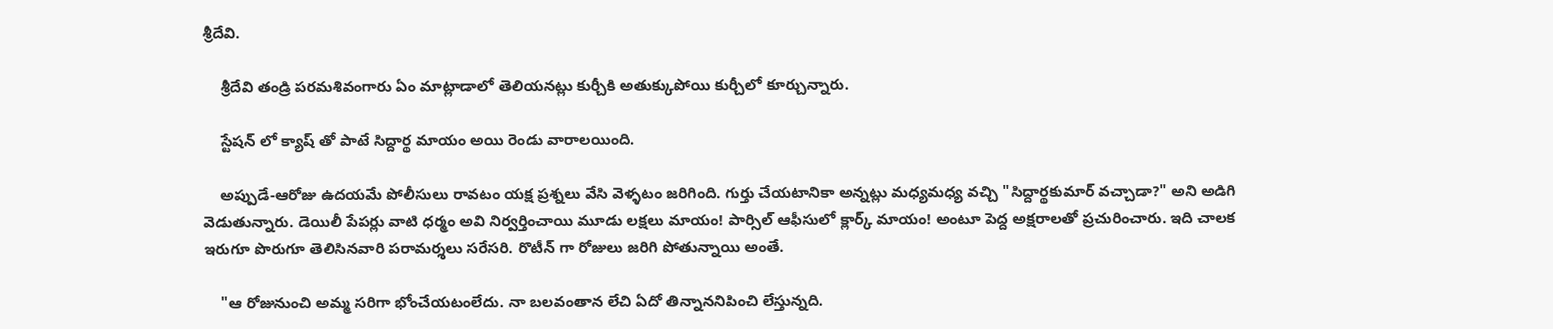శ్రీదేవి.

    శ్రీదేవి తండ్రి పరమశివంగారు ఏం మాట్లాడాలో తెలియనట్లు కుర్చీకి అతుక్కుపోయి కుర్చీలో కూర్చున్నారు.

    స్టేషన్ లో క్యాష్ తో పాటే సిద్దార్థ మాయం అయి రెండు వారాలయింది.

    అప్పుడే-ఆరోజు ఉదయమే పోలీసులు రావటం యక్ష ప్రశ్నలు వేసి వెళ్ళటం జరిగింది. గుర్తు చేయటానికా అన్నట్లు మధ్యమధ్య వచ్చి "సిద్దార్థకుమార్ వచ్చాడా?" అని అడిగి వెడుతున్నారు. డెయిలీ పేపర్లు వాటి ధర్మం అవి నిర్వర్తించాయి మూడు లక్షలు మాయం! పార్సిల్ ఆఫీసులో క్లార్క్ మాయం! అంటూ పెద్ద అక్షరాలతో ప్రచురించారు. ఇది చాలక ఇరుగూ పొరుగూ తెలిసినవారి పరామర్శలు సరేసరి. రొటీన్ గా రోజులు జరిగి పోతున్నాయి అంతే.

    "ఆ రోజునుంచి అమ్మ సరిగా భోంచేయటంలేదు. నా బలవంతాన లేచి ఏదో తిన్నాననిపించి లేస్తున్నది.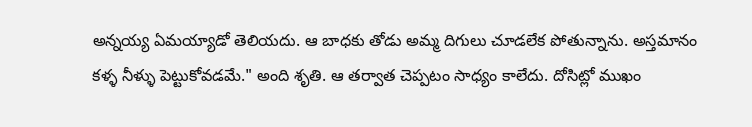అన్నయ్య ఏమయ్యాడో తెలియదు. ఆ బాధకు తోడు అమ్మ దిగులు చూడలేక పోతున్నాను. అస్తమానం కళ్ళ నీళ్ళు పెట్టుకోవడమే." అంది శృతి. ఆ తర్వాత చెప్పటం సాధ్యం కాలేదు. దోసిట్లో ముఖం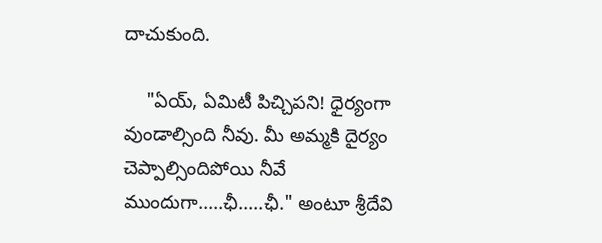దాచుకుంది.

    "ఏయ్, ఏమిటీ పిచ్చిపని! ధైర్యంగా వుండాల్సింది నీవు. మీ అమ్మకి దైర్యం చెప్పాల్సిందిపోయి నీవే ముందుగా.....ఛీ.....ఛీ." అంటూ శ్రీదేవి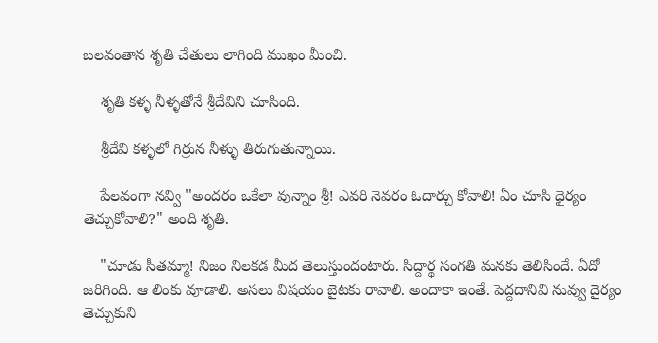బలవంతాన శృతి చేతులు లాగింది ముఖం మీంచి.

    శృతి కళ్ళ నీళ్ళతోనే శ్రీదేవిని చూసింది.

    శ్రీదేవి కళ్ళలో గిర్రున నీళ్ళు తిరుగుతున్నాయి.

    పేలవంగా నవ్వి "అందరం ఒకేలా వున్నాం శ్రీ! ఎవరి నెవరం ఓదార్చు కోవాలి! ఏం చూసి ధైర్యం తెచ్చుకోవాలి?" అంది శృతి.

    "చూడు సీతమ్మా! నిజం నిలకడ మీద తెలుస్తుందంటారు. సిద్దార్థ సంగతి మనకు తెలిసిందే. ఏదో జరిగింది. ఆ లింకు వూడాలి. అసలు విషయం బైటకు రావాలి. అందాకా ఇంతే. పెద్దదానివి నువ్వు దైర్యం తెచ్చుకుని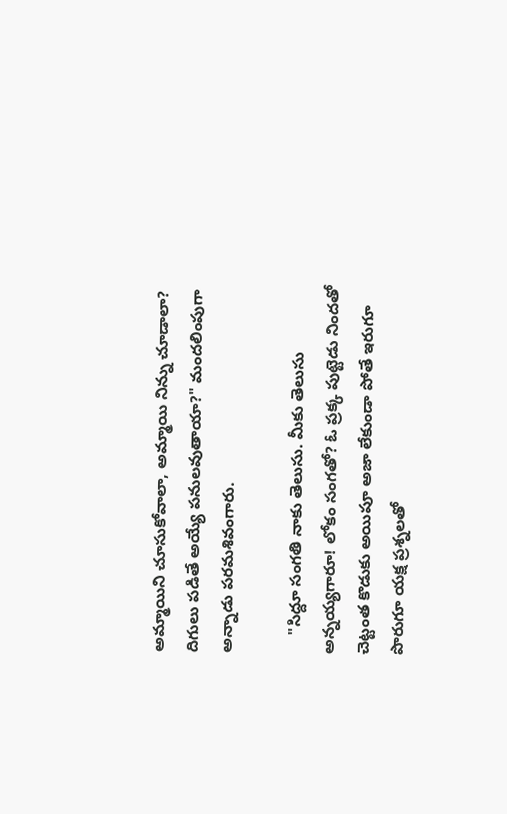అమ్మాయిని చూసుకోవాలా, అమ్మాయి నిన్ను చూడాలా? దిగులు పడితే అయ్యే పనులవుతాయా?" మందలింపుగా అన్నాడు పరమశివంగారు.

    "సిద్దూ సంగతి నాకు తెలుసు. మీకు తెలుసు అన్నయ్యగారూ! లోకం సంగతో? ఓ ప్రక్క పుట్టెడు నిందతో చెట్టంత కొడుకు అయిపూ అజా లేకుండా పోతే ఇరుగూ పొరుగూ యక్ష ప్రశ్నలతో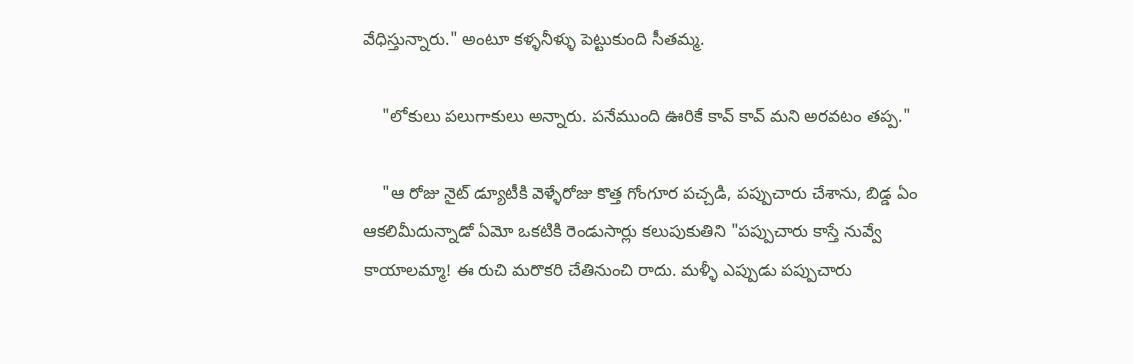వేధిస్తున్నారు." అంటూ కళ్ళనీళ్ళు పెట్టుకుంది సీతమ్మ.

    "లోకులు పలుగాకులు అన్నారు. పనేముంది ఊరికే కావ్ కావ్ మని అరవటం తప్ప."

    "ఆ రోజు నైట్ డ్యూటీకి వెళ్ళేరోజు కొత్త గోంగూర పచ్చడి, పప్పుచారు చేశాను, బిడ్డ ఏం ఆకలిమీదున్నాడో ఏమో ఒకటికి రెండుసార్లు కలుపుకుతిని "పప్పుచారు కాస్తే నువ్వే కాయాలమ్మా! ఈ రుచి మరొకరి చేతినుంచి రాదు. మళ్ళీ ఎప్పుడు పప్పుచారు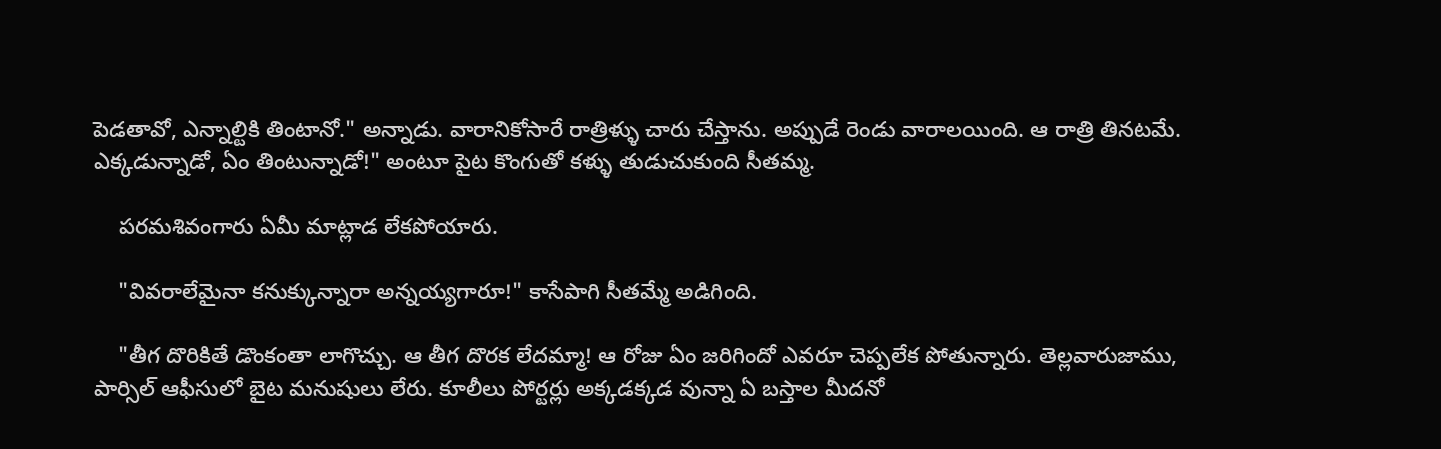పెడతావో, ఎన్నాల్టికి తింటానో." అన్నాడు. వారానికోసారే రాత్రిళ్ళు చారు చేస్తాను. అప్పుడే రెండు వారాలయింది. ఆ రాత్రి తినటమే. ఎక్కడున్నాడో, ఏం తింటున్నాడో!" అంటూ పైట కొంగుతో కళ్ళు తుడుచుకుంది సీతమ్మ.

    పరమశివంగారు ఏమీ మాట్లాడ లేకపోయారు.

    "వివరాలేమైనా కనుక్కున్నారా అన్నయ్యగారూ!" కాసేపాగి సీతమ్మే అడిగింది.

    "తీగ దొరికితే డొంకంతా లాగొచ్చు. ఆ తీగ దొరక లేదమ్మా! ఆ రోజు ఏం జరిగిందో ఎవరూ చెప్పలేక పోతున్నారు. తెల్లవారుజాము, పార్సిల్ ఆఫీసులో బైట మనుషులు లేరు. కూలీలు పోర్టర్లు అక్కడక్కడ వున్నా ఏ బస్తాల మీదనో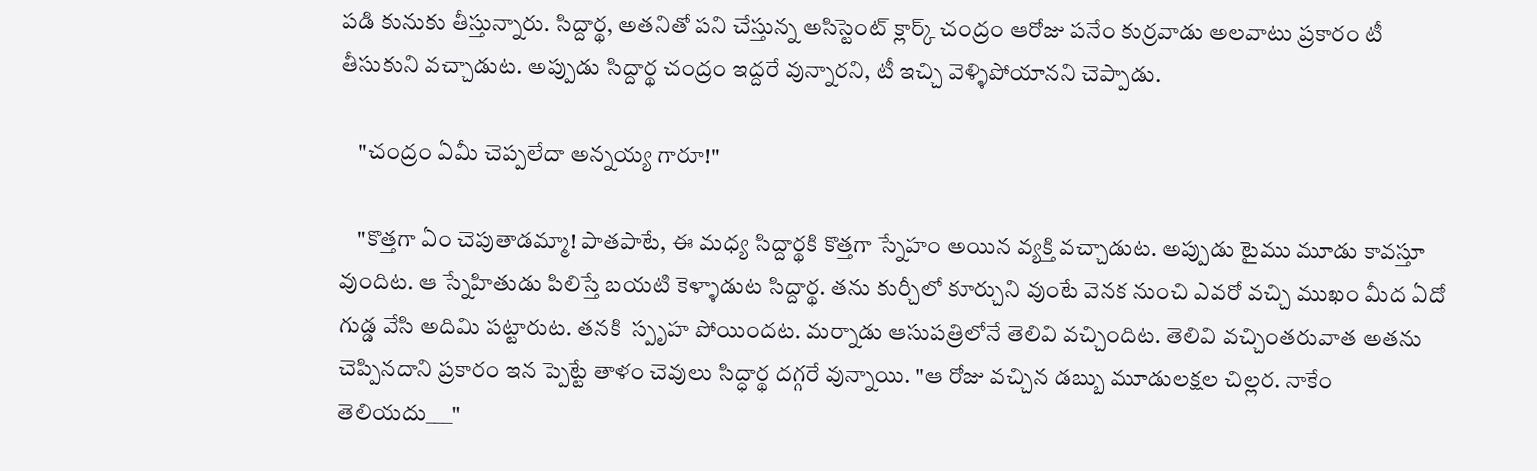పడి కునుకు తీస్తున్నారు. సిద్దార్థ, అతనితో పని చేస్తున్న అసిస్టెంట్ క్లార్క్ చంద్రం ఆరోజు పనేం కుర్రవాడు అలవాటు ప్రకారం టీ తీసుకుని వచ్చాడుట. అప్పుడు సిద్దార్థ చంద్రం ఇద్దరే వున్నారని, టీ ఇచ్చి వెళ్ళిపోయానని చెప్పాడు.

    "చంద్రం ఏమీ చెప్పలేదా అన్నయ్య గారూ!"

    "కొత్తగా ఏం చెపుతాడమ్మా! పాతపాటే, ఈ మధ్య సిద్దార్థకి కొత్తగా స్నేహం అయిన వ్యక్తి వచ్చాడుట. అప్పుడు టైము మూడు కావస్తూ వుందిట. ఆ స్నేహితుడు పిలిస్తే బయటి కెళ్ళాడుట సిద్దార్థ. తను కుర్చీలో కూర్చుని వుంటే వెనక నుంచి ఎవరో వచ్చి ముఖం మీద ఏదో గుడ్డ వేసి అదిమి పట్టారుట. తనకి  స్పృహ పోయిందట. మర్నాడు ఆసుపత్రిలోనే తెలివి వచ్చిందిట. తెలివి వచ్చింతరువాత అతను చెప్పినదాని ప్రకారం ఇన ప్పెట్టే తాళం చెవులు సిద్ధార్థ దగ్గరే వున్నాయి. "ఆ రోజు వచ్చిన డబ్బు మూడులక్షల చిల్లర. నాకేం తెలియదు___"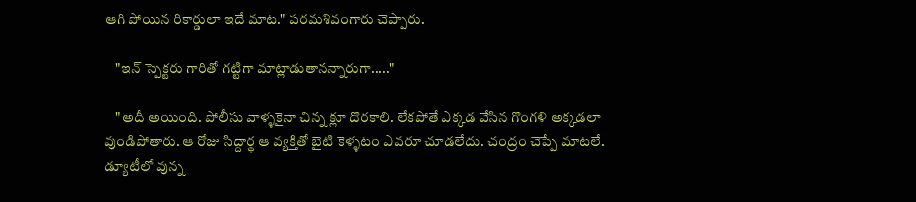ఆగి పోయిన రికార్డులా ఇదే మాట." పరమశివంగారు చెప్పారు.

    "ఇన్ స్పెక్టరు గారితో గట్టిగా మాట్లాడుతానన్నారుగా....."

    "అదీ అయింది. పోలీసు వాళ్ళకైనా చిన్న క్లూ దొరకాలి. లేకపోతే ఎక్కడ వేసిన గొంగళి అక్కడలా వుండిపోతారు. ఆ రోజు సిద్దార్థ ఆ వ్యక్తితో బైటి కెళ్ళటం ఎవరూ చూడలేదు. చంద్రం చెప్పే మాటలే. డ్యూటీలో వున్న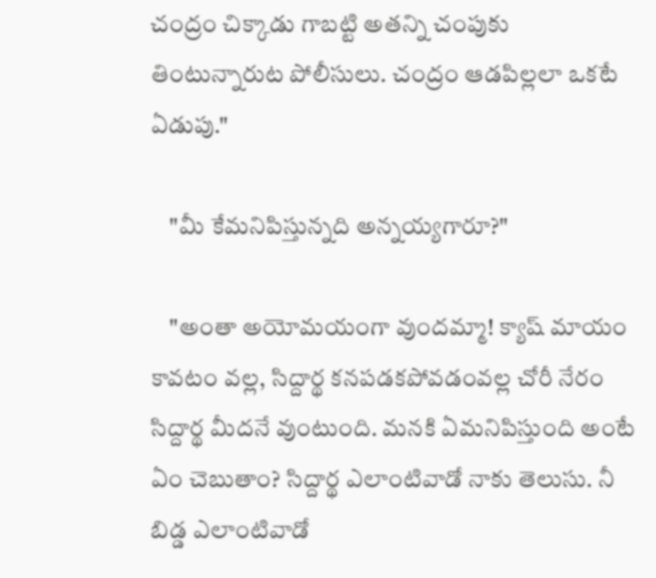చంద్రం చిక్కాడు గాబట్టి అతన్ని చంపుకు తింటున్నారుట పోలీసులు. చంద్రం ఆడపిల్లలా ఒకటే ఏడుపు."

    "మీ కేమనిపిస్తున్నది అన్నయ్యగారూ?"

    "అంతా అయోమయంగా వుందమ్మా! క్యాష్ మాయం కావటం వల్ల, సిద్దార్థ కనపడకపోవడంవల్ల చోరీ నేరం సిద్దార్థ మీదనే వుంటుంది. మనకి ఏమనిపిస్తుంది అంటే ఏం చెబుతాం? సిద్దార్థ ఎలాంటివాడో నాకు తెలుసు. నీ బిడ్డ ఎలాంటివాడో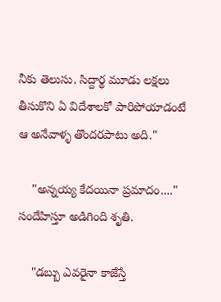నీకు తెలుసు. సిద్దార్థ మూడు లక్షలు తీసుకొని ఏ విదేశాలకో పారిపోయాడంటే ఆ అనేవాళ్ళ తొందరపాటు అది."

    "అన్నయ్య కేదయినా ప్రమాదం...." సందేహిస్తూ అడిగింది శృతి.

    "డబ్బు ఎవరైనా కాజేస్తే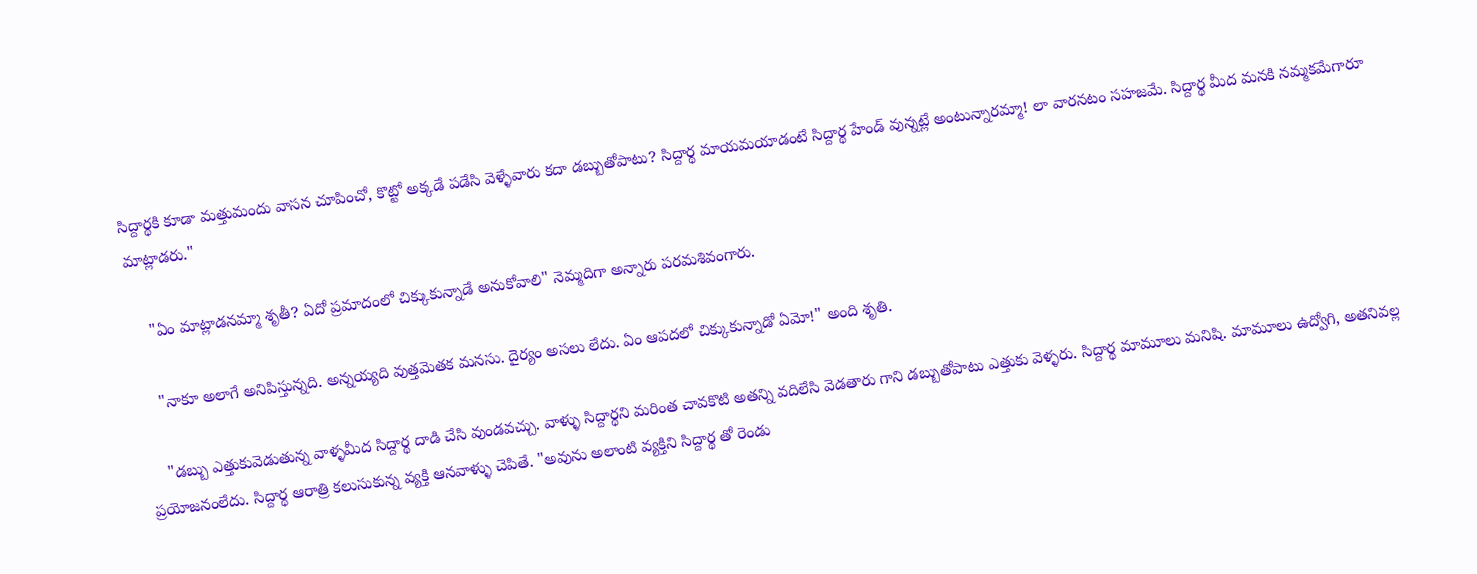సిద్దార్థకి కూడా మత్తుమందు వాసన చూపించో, కొట్టో అక్కడే పడేసి వెళ్ళేవారు కదా డబ్బుతోపాటు? సిద్దార్థ మాయమయాడంటే సిద్దార్థ హేండ్ వున్నట్లే అంటున్నారమ్మా! లా వారనటం సహజమే. సిద్దార్థ మీద మనకి నమ్మకమేగారూ మాట్లాడరు."

    "ఏం మాట్లాడనమ్మా శృతీ? ఏదో ప్రమాదంలో చిక్కుకున్నాడే అనుకోవాలి" నెమ్మదిగా అన్నారు పరమశివంగారు.

    "నాకూ అలాగే అనిపిస్తున్నది. అన్నయ్యది వుత్తమెతక మనసు. దైర్యం అసలు లేదు. ఏం ఆపదలో చిక్కుకున్నాడో ఏమో!" అంది శృతి.

    "డబ్బు ఎత్తుకువెడుతున్న వాళ్ళమీద సిద్దార్థ దాడి చేసి వుండవచ్చు. వాళ్ళు సిద్దార్థని మరింత చావకొటి అతన్ని వదిలేసి వెడతారు గాని డబ్బుతోపాటు ఎత్తుకు వెళ్ళరు. సిద్దార్థ మామూలు మనిషి. మామూలు ఉద్వోగి, అతనివల్ల ప్రయోజనంలేదు. సిద్దార్థ ఆరాత్రి కలుసుకున్న వ్యక్తి ఆనవాళ్ళు చెపితే. "అవును అలాంటి వ్యక్తిని సిద్దార్థ తో రెండు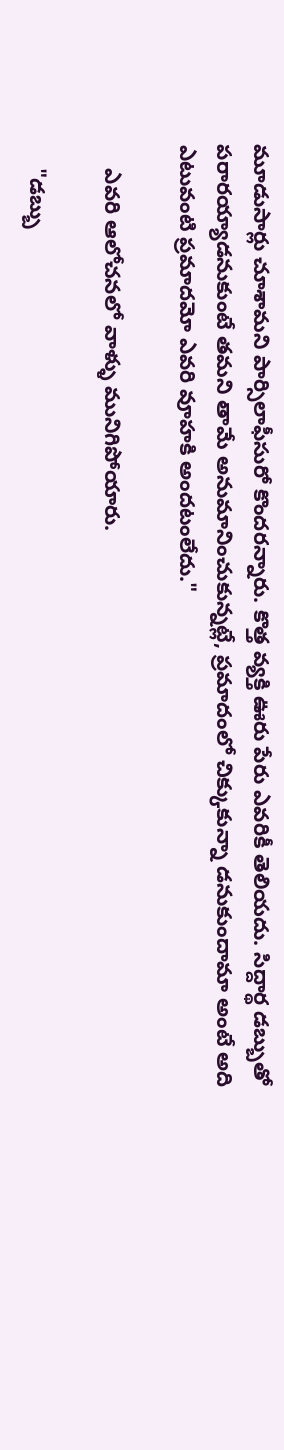మూడుసార్లు చూశామని పార్సిలాఫీసురో కొందరన్నారు. కొత్త వ్యక్తి ఊరు పేరు ఎవరికీ తెలియదు. సిద్దార్థ డబ్బుతో పరారయ్యాడనుకుంటే తమని తామే అనుమానించుకున్నట్లే, ప్రమాదంలో చిక్కుకున్నా డనుకుందామా అంటే అది ఎటువంటి ప్రమాదమో ఎవరి వూహకి అందటంలేదు."

    ఎవరి ఆలోచనలో వాళ్ళు మునిగిపోయారు.

    "డబ్బు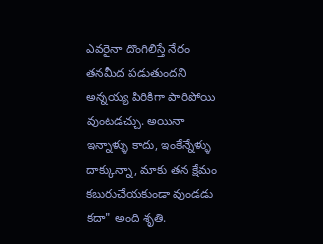ఎవరైనా దొంగిలిస్తే నేరం తనమీద పడుతుందని అన్నయ్య పిరికిగా పారిపోయి వుంటడచ్చు. అయినా ఇన్నాళ్ళు కాదు, ఇంకేన్నేళ్ళు దాక్కున్నా, మాకు తన క్షేమం కబురుచేయకుండా వుండడు కదా" అంది శృతి.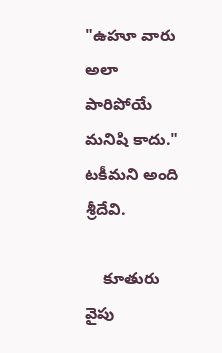"ఉహూ వారు అలా పారిపోయే మనిషి కాదు." టకీమని అంది శ్రీదేవి.

    కూతురు వైపు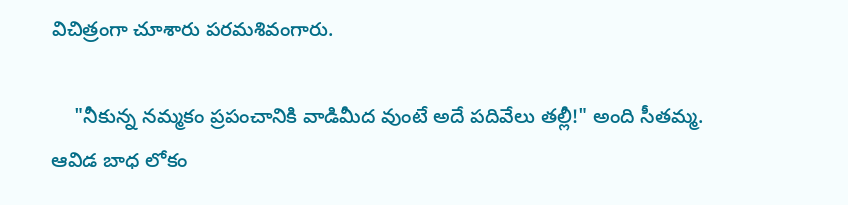విచిత్రంగా చూశారు పరమశివంగారు.

    "నీకున్న నమ్మకం ప్రపంచానికి వాడిమీద వుంటే అదే పదివేలు తల్లీ!" అంది సీతమ్మ. ఆవిడ బాధ లోకం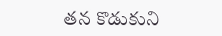తన కొడుకుని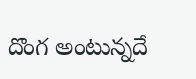దొంగ అంటున్నదే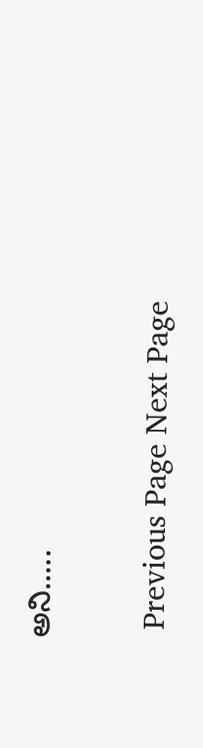అని.....

 Previous Page Next Page